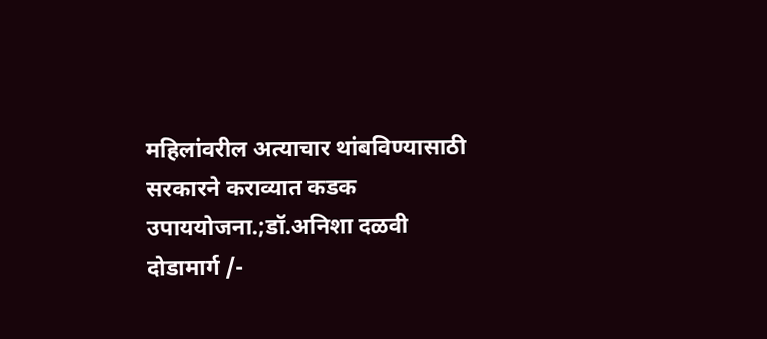महिलांवरील अत्याचार थांबविण्यासाठी सरकारने कराव्यात कडक उपाययोजना.;डॉ.अनिशा दळवी
दोडामार्ग /-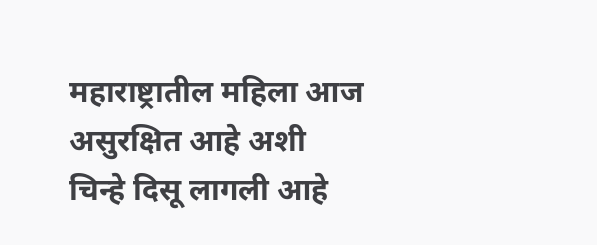महाराष्ट्रातील महिला आज असुरक्षित आहे अशी चिन्हे दिसू लागली आहे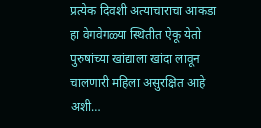प्रत्येक दिवशी अत्याचाराचा आकडा हा वेगवेगळ्या स्थितीत ऐकू येतो पुरुषांच्या खांद्याला खांदा लावून चालणारी महिला असुरक्षित आहे अशी…